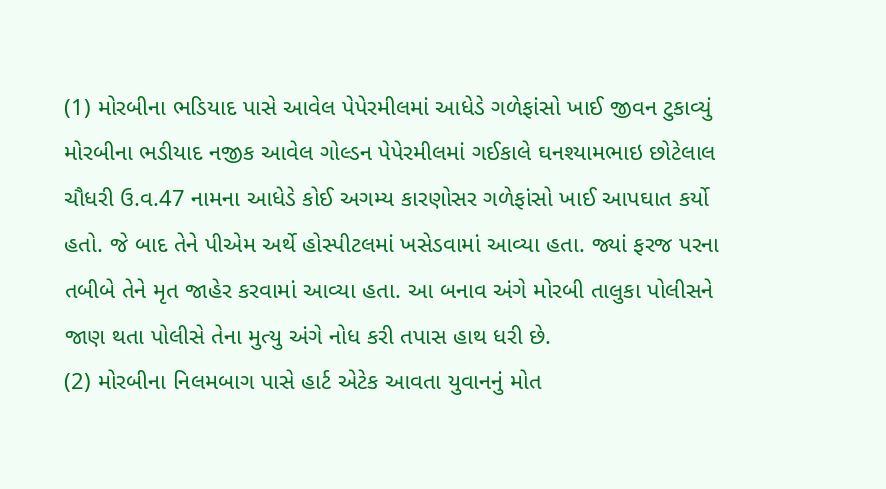(1) મોરબીના ભડિયાદ પાસે આવેલ પેપેરમીલમાં આધેડે ગળેફાંસો ખાઈ જીવન ટુકાવ્યું
મોરબીના ભડીયાદ નજીક આવેલ ગોલ્ડન પેપેરમીલમાં ગઈકાલે ઘનશ્યામભાઇ છોટેલાલ ચૌધરી ઉ.વ.47 નામના આધેડે કોઈ અગમ્ય કારણોસર ગળેફાંસો ખાઈ આપઘાત કર્યો હતો. જે બાદ તેને પીએમ અર્થે હોસ્પીટલમાં ખસેડવામાં આવ્યા હતા. જ્યાં ફરજ પરના તબીબે તેને મૃત જાહેર કરવામાં આવ્યા હતા. આ બનાવ અંગે મોરબી તાલુકા પોલીસને જાણ થતા પોલીસે તેના મુત્યુ અંગે નોધ કરી તપાસ હાથ ધરી છે.
(2) મોરબીના નિલમબાગ પાસે હાર્ટ એટેક આવતા યુવાનનું મોત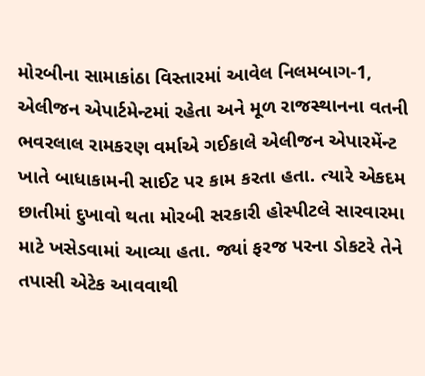મોરબીના સામાકાંઠા વિસ્તારમાં આવેલ નિલમબાગ-1, એલીજન એપાર્ટમેન્ટમાં રહેતા અને મૂળ રાજસ્થાનના વતની ભવરલાલ રામકરણ વર્માએ ગઈકાલે એલીજન એપારમેંન્ટ ખાતે બાધાકામની સાઈટ પર કામ કરતા હતા. ત્યારે એકદમ છાતીમાં દુખાવો થતા મોરબી સરકારી હોસ્પીટલે સારવારમા માટે ખસેડવામાં આવ્યા હતા. જ્યાં ફરજ પરના ડોકટરે તેને તપાસી એટેક આવવાથી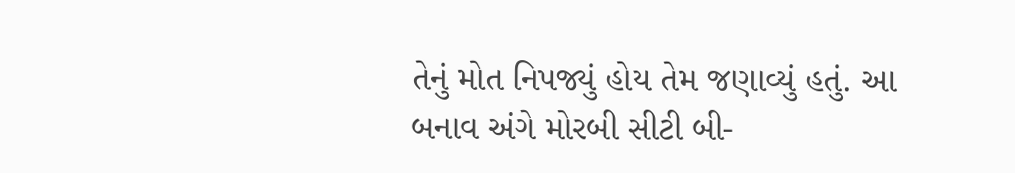તેનું મોત નિપજ્યું હોય તેમ જણાવ્યું હતું. આ બનાવ અંગે મોરબી સીટી બી-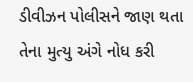ડીવીઝન પોલીસને જાણ થતા તેના મુત્યુ અંગે નોધ કરી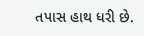તપાસ હાથ ધરી છે.